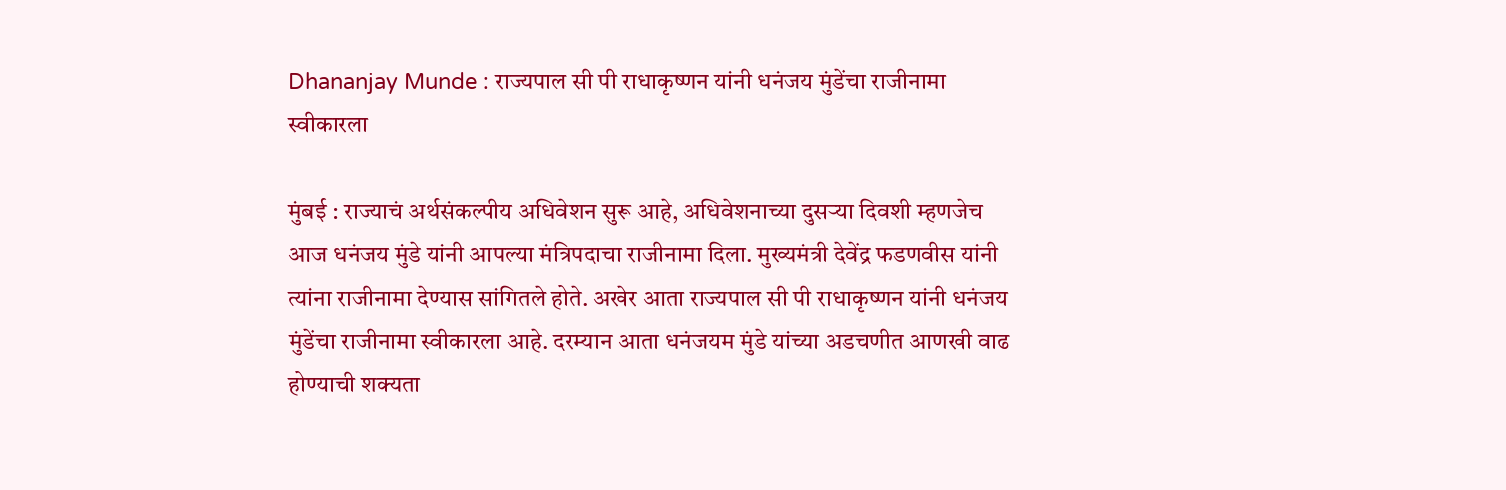Dhananjay Munde : राज्यपाल सी पी राधाकृष्णन यांनी धनंजय मुंडेंचा राजीनामा स्वीकारला

मुंबई : राज्याचं अर्थसंकल्पीय अधिवेशन सुरू आहे, अधिवेशनाच्या दुसऱ्या दिवशी म्हणजेच आज धनंजय मुंडे यांनी आपल्या मंत्रिपदाचा राजीनामा दिला. मुख्यमंत्री देवेंद्र फडणवीस यांनी त्यांना राजीनामा देण्यास सांगितले होते. अखेर आता राज्यपाल सी पी राधाकृष्णन यांनी धनंजय मुंडेंचा राजीनामा स्वीकारला आहे. दरम्यान आता धनंजयम मुंडे यांच्या अडचणीत आणखी वाढ होण्याची शक्यता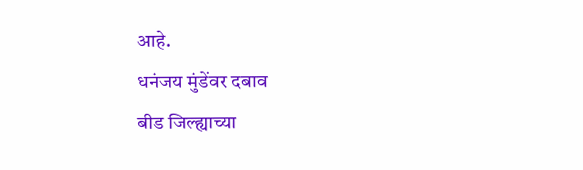आहे.
धनंजय मुंडेंवर दबाव
बीड जिल्ह्याच्या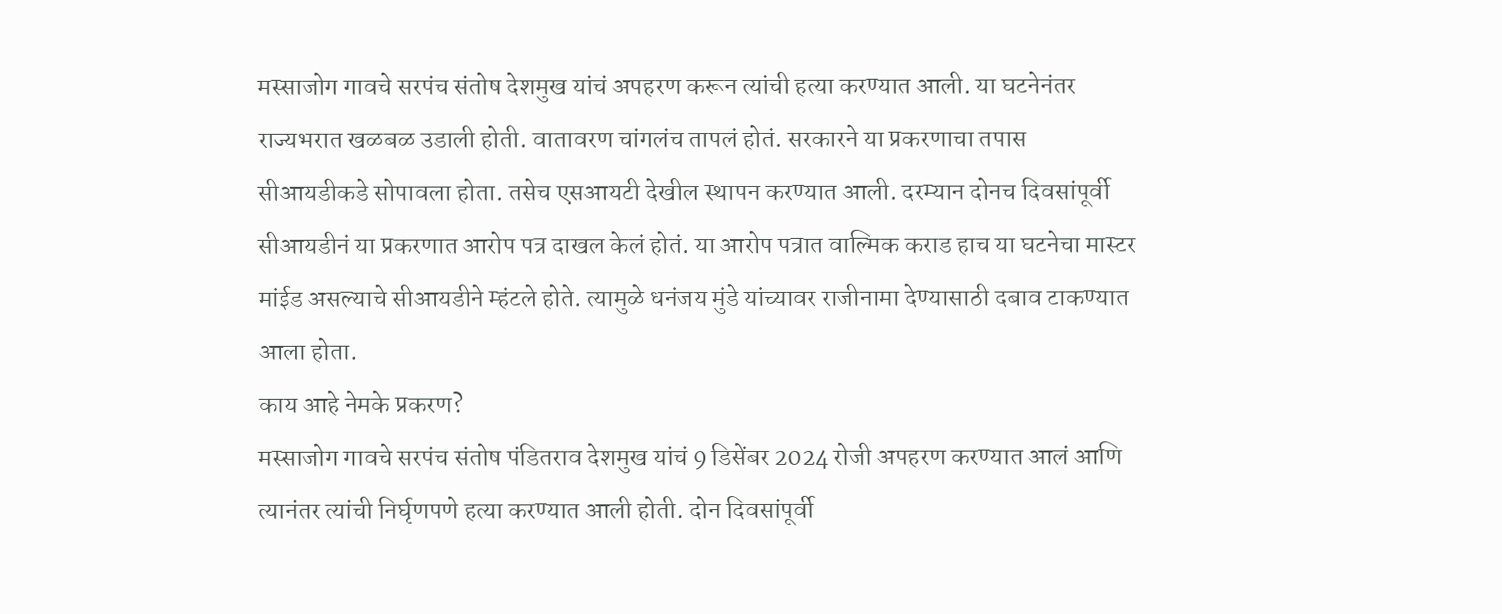मस्साजोग गावचे सरपंच संतोष देशमुख यांचं अपहरण करून त्यांची हत्या करण्यात आली. या घटनेनंतर राज्यभरात खळबळ उडाली होती. वातावरण चांगलंच तापलं होतं. सरकारने या प्रकरणाचा तपास सीआयडीकडे सोपावला होता. तसेच एसआयटी देखील स्थापन करण्यात आली. दरम्यान दोनच दिवसांपूर्वी सीआयडीनं या प्रकरणात आरोप पत्र दाखल केलं होतं. या आरोप पत्रात वाल्मिक कराड हाच या घटनेचा मास्टर मांईड असल्याचे सीआयडीने म्हंटले होते. त्यामुळे धनंजय मुंडे यांच्यावर राजीनामा देण्यासाठी दबाव टाकण्यात आला होता.
काय आहे नेमके प्रकरण?
मस्साजोग गावचे सरपंच संतोष पंडितराव देशमुख यांचं 9 डिसेंबर 2024 रोजी अपहरण करण्यात आलं आणि त्यानंतर त्यांची निर्घृणपणे हत्या करण्यात आली होती. दोन दिवसांपूर्वी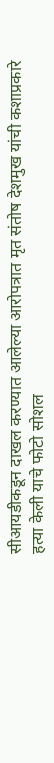सीआयडीकडून दाखल करण्यात आलेल्या आरोपत्रात मृत संतोष देशमुख यांची कशाप्रकारे हत्या केली याचे फोटो सोशल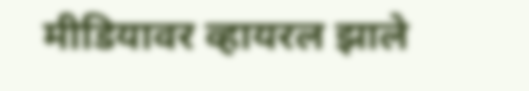मीडियावर व्हायरल झाले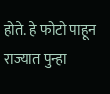होते. हे फोटो पाहून राज्यात पुन्हा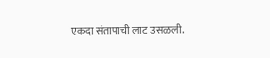एकदा संतापाची लाट उसळली.